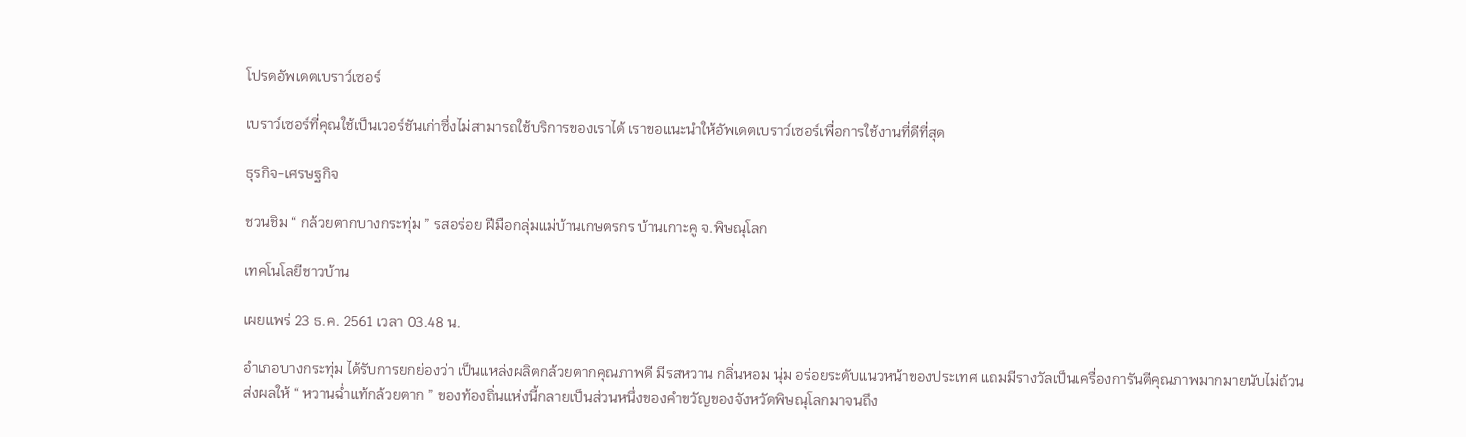โปรดอัพเดตเบราว์เซอร์

เบราว์เซอร์ที่คุณใช้เป็นเวอร์ชันเก่าซึ่งไม่สามารถใช้บริการของเราได้ เราขอแนะนำให้อัพเดตเบราว์เซอร์เพื่อการใช้งานที่ดีที่สุด

ธุรกิจ-เศรษฐกิจ

ชวนชิม “ กล้วยตากบางกระทุ่ม ” รสอร่อย ฝีมือกลุ่มแม่บ้านเกษตรกร บ้านเกาะคู จ.พิษณุโลก

เทคโนโลยีชาวบ้าน

เผยแพร่ 23 ธ.ค. 2561 เวลา 03.48 น.

อำเภอบางกระทุ่ม ได้รับการยกย่องว่า เป็นแหล่งผลิตกล้วยตากคุณภาพดี มีรสหวาน กลิ่นหอม นุ่ม อร่อยระดับแนวหน้าของประเทศ แถมมีรางวัลเป็นเครื่องการันตีคุณภาพมากมายนับไม่ถ้วน ส่งผลให้ “ หวานฉ่ำแท้กล้วยตาก ” ของท้องถิ่นแห่งนี้กลายเป็นส่วนหนึ่งของคำขวัญของจังหวัดพิษณุโลกมาจนถึง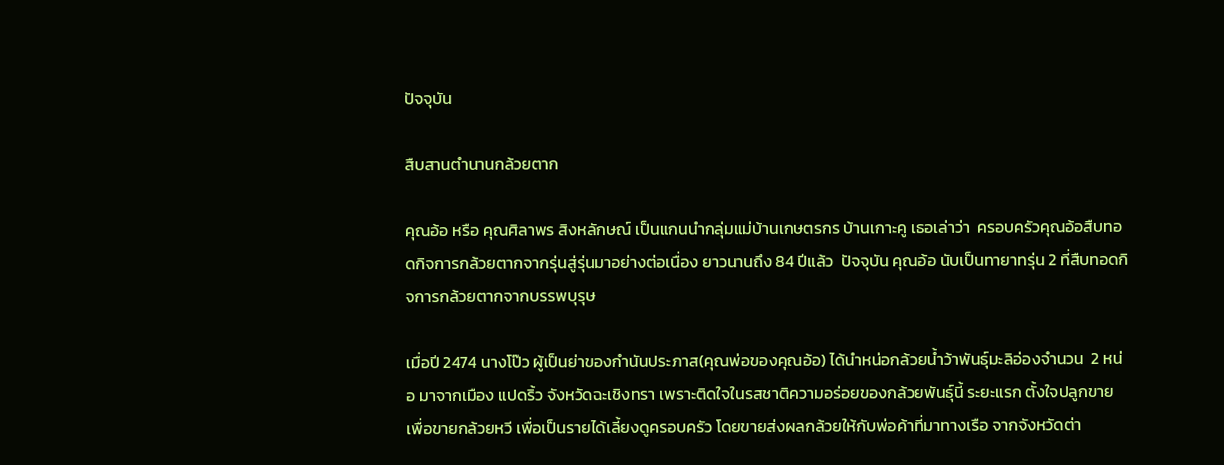ปัจจุบัน

สืบสานตำนานกล้วยตาก

คุณอ้อ หรือ คุณศิลาพร สิงหลักษณ์ เป็นแกนนำกลุ่มแม่บ้านเกษตรกร บ้านเกาะคู เธอเล่าว่า  ครอบครัวคุณอ้อสืบทอดกิจการกล้วยตากจากรุ่นสู่รุ่นมาอย่างต่อเนื่อง ยาวนานถึง 84 ปีแล้ว  ปัจจุบัน คุณอ้อ นับเป็นทายาทรุ่น 2 ที่สืบทอดกิจการกล้วยตากจากบรรพบุรุษ

เมื่อปี 2474 นางโป๊ว ผู้เป็นย่าของกำนันประภาส(คุณพ่อของคุณอ้อ) ได้นำหน่อกล้วยน้ำว้าพันธุ์มะลิอ่องจำนวน  2 หน่อ มาจากเมือง แปดริ้ว จังหวัดฉะเชิงทรา เพราะติดใจในรสชาติความอร่อยของกล้วยพันธุ์นี้ ระยะแรก ตั้งใจปลูกขายเพื่อขายกล้วยหวี เพื่อเป็นรายได้เลี้ยงดูครอบครัว โดยขายส่งผลกล้วยให้กับพ่อค้าที่มาทางเรือ จากจังหวัดต่า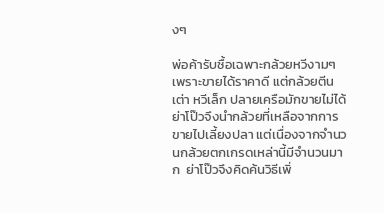งๆ

พ่อค้ารับซื้อเฉพาะกล้วยหวีงามๆ เพราะขายได้ราคาดี แต่กล้วยตีนเต่า หวีเล็ก ปลายเครือมักขายไม่ได้ ย่าโป๊วจึงนำกล้วยที่เหลือจากการขายไปเลี้ยงปลา แต่เนื่องจากจำนวนกล้วยตกเกรดเหล่านี้มีจำนวนมาก  ย่าโป๊วจึงคิดค้นวิธีเพิ่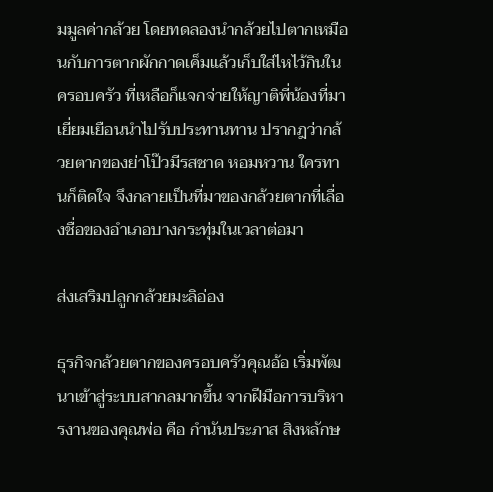มมูลค่ากล้วย โดยทดลองนำกล้วยไปตากเหมือนกับการตากผักกาดเค็มแล้วเก็บใส่ไหไว้กินในครอบครัว ที่เหลือก็แจกจ่ายให้ญาติพี่น้องที่มาเยี่ยมเยือนนำไปรับประทานทาน ปรากฎว่ากล้วยตากของย่าโป๊วมีรสชาด หอมหวาน ใครทานก็ติดใจ จึงกลายเป็นที่มาของกล้วยตากที่เลื่องชื่อของอำเภอบางกระทุ่มในเวลาต่อมา

ส่งเสริมปลูกกล้วยมะลิอ่อง

ธุรกิจกล้วยตากของครอบครัวคุณอ้อ เริ่มพัฒนาเข้าสู่ระบบสากลมากขึ้น จากฝีมือการบริหารงานของคุณพ่อ คือ กำนันประภาส สิงหลักษ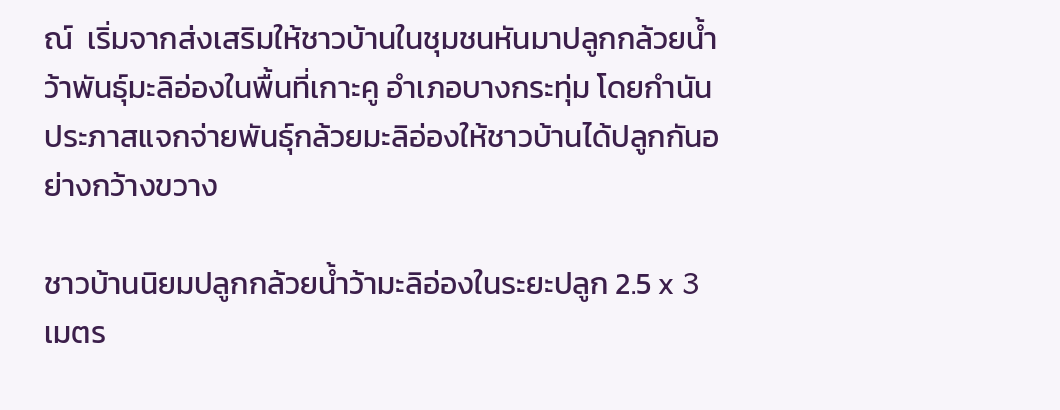ณ์  เริ่มจากส่งเสริมให้ชาวบ้านในชุมชนหันมาปลูกกล้วยน้ำว้าพันธุ์มะลิอ่องในพื้นที่เกาะคู อำเภอบางกระทุ่ม โดยกำนันประภาสแจกจ่ายพันธุ์กล้วยมะลิอ่องให้ชาวบ้านได้ปลูกกันอย่างกว้างขวาง

ชาวบ้านนิยมปลูกกล้วยน้ำว้ามะลิอ่องในระยะปลูก 2.5 x 3 เมตร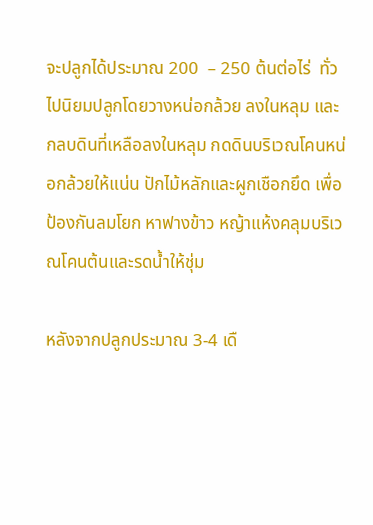จะปลูกได้ประมาณ 200  – 250 ต้นต่อไร่  ทั่วไปนิยมปลูกโดยวางหน่อกล้วย ลงในหลุม และกลบดินที่เหลือลงในหลุม กดดินบริเวณโคนหน่อกล้วยให้แน่น ปักไม้หลักและผูกเชือกยึด เพื่อป้องกันลมโยก หาฟางข้าว หญ้าแห้งคลุมบริเวณโคนต้นและรดน้ำให้ชุ่ม

หลังจากปลูกประมาณ 3-4 เดื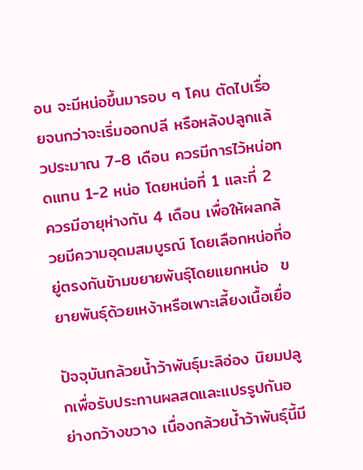อน จะมีหน่อขึ้นมารอบ ๆ โคน ตัดไปเรื่อยจนกว่าจะเริ่มออกปลี หรือหลังปลูกแล้วประมาณ 7-8 เดือน ควรมีการไว้หน่อทดแทน 1-2 หน่อ โดยหน่อที่ 1 และที่ 2 ควรมีอายุห่างกัน 4 เดือน เพื่อให้ผลกล้วยมีความอุดมสมบูรณ์ โดยเลือกหน่อที่อยู่ตรงกันข้ามขยายพันธุ์โดยแยกหน่อ  ขยายพันธุ์ด้วยเหง้าหรือเพาะเลี้ยงเนื้อเยื่อ

ปัจจุบันกล้วยน้ำว้าพันธุ์มะลิอ่อง นิยมปลูกเพื่อรับประทานผลสดและแปรรูปกันอย่างกว้างขวาง เนื่องกล้วยน้ำว้าพันธุ์นี้มี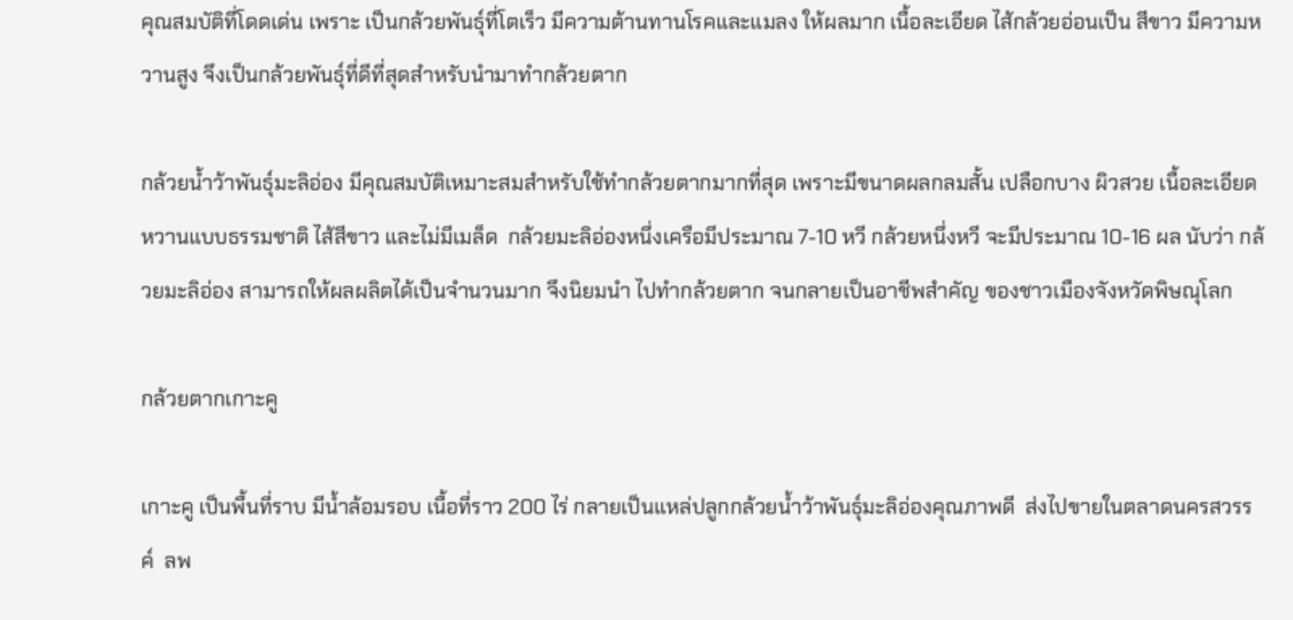คุณสมบัติที่โดดเด่น เพราะ เป็นกล้วยพันธุ์ที่โตเร็ว มีความต้านทานโรคและแมลง ให้ผลมาก เนื้อละเอียด ไส้กล้วยอ่อนเป็น สีขาว มีความหวานสูง จึงเป็นกล้วยพันธุ์ที่ดีที่สุดสำหรับนำมาทำกล้วยตาก

กล้วยน้ำว้าพันธุ์มะลิอ่อง มีคุณสมบัติเหมาะสมสำหรับใช้ทำกล้วยตากมากที่สุด เพราะมีขนาดผลกลมสั้น เปลือกบาง ผิวสวย เนื้อละเอียด หวานแบบธรรมชาติ ไส้สีขาว และไม่มีเมล็ด  กล้วยมะลิอ่องหนึ่งเครือมีประมาณ 7-10 หวี กล้วยหนึ่งหวี จะมีประมาณ 10-16 ผล นับว่า กล้วยมะลิอ่อง สามารถให้ผลผลิตได้เป็นจำนวนมาก จึงนิยมนำ ไปทำกล้วยตาก จนกลายเป็นอาชีพสำคัญ ของชาวเมืองจังหวัดพิษณุโลก

กล้วยตากเกาะคู

เกาะคู เป็นพื้นที่ราบ มีน้ำล้อมรอบ เนื้อที่ราว 200 ไร่ กลายเป็นแหล่ปลูกกล้วยน้ำว้าพันธุ์มะลิอ่องคุณภาพดี  ส่งไปขายในตลาดนครสวรรค์  ลพ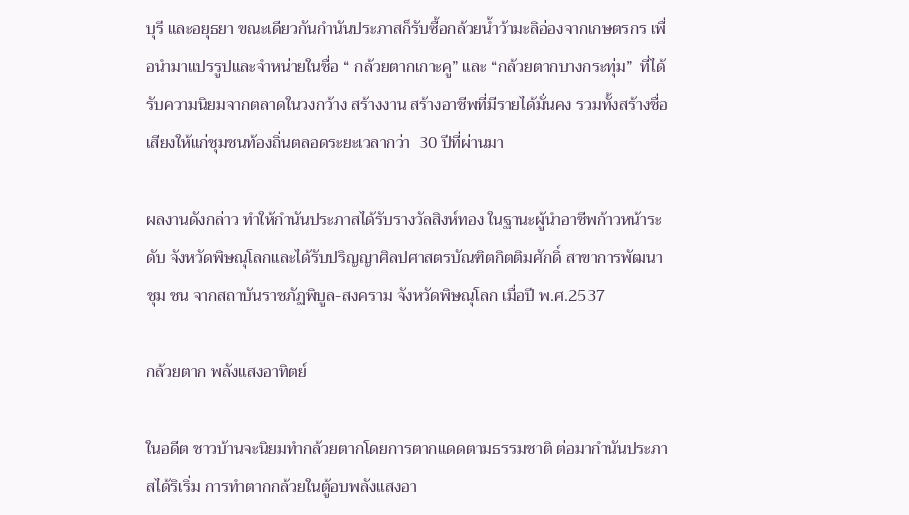บุรี และอยุธยา ขณะเดียวกันกำนันประภาสก็รับซื้อกล้วยน้ำว้ามะลิอ่องจากเกษตรกร เพื่อนำมาแปรรูปและจำหน่ายในชื่อ “ กล้วยตากเกาะคู” และ “กล้วยตากบางกระทุ่ม”  ที่ได้รับความนิยมจากตลาดในวงกว้าง สร้างงาน สร้างอาชีพที่มีรายได้มั่นคง รวมทั้งสร้างชื่อเสียงให้แก่ชุมชนท้องถิ่นตลอดระยะเวลากว่า  30 ปีที่ผ่านมา

ผลงานดังกล่าว ทำให้กำนันประภาสได้รับรางวัลสิงห์ทอง ในฐานะผู้นำอาชีพก้าวหน้าระดับ จังหวัดพิษณุโลกและได้รับปริญญาศิลปศาสตรบัณฑิตกิตติมศักดิ์ สาขาการพัฒนาชุม ชน จากสถาบันราชภัฏพิบูล-สงคราม จังหวัดพิษณุโลก เมื่อปี พ.ศ.2537

กล้วยตาก พลังแสงอาทิตย์

ในอดีต ชาวบ้านจะนิยมทำกล้วยตากโดยการตากเเดดตามธรรมชาติ ต่อมากำนันประภาสได้ริเริ่ม การทำตากกล้วยในตู้อบพลังแสงอา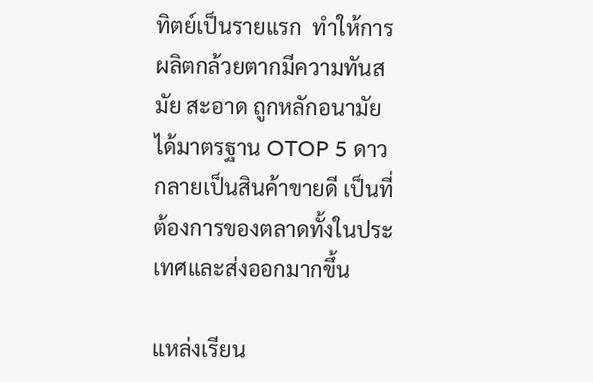ทิตย์เป็นรายแรก  ทำให้การผลิตกล้วยตากมีความทันสมัย สะอาด ถูกหลักอนามัย ได้มาตรฐาน OTOP 5 ดาว กลายเป็นสินค้าขายดี เป็นที่ต้องการของตลาดทั้งในประเทศและส่งออกมากขึ้น

แหล่งเรียน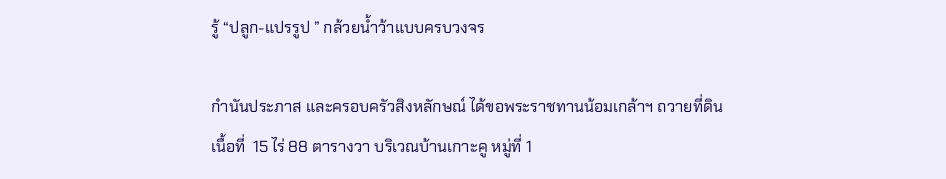รู้ “ปลูก-แปรรูป ” กล้วยน้ำว้าแบบครบวงจร

กำนันประภาส และครอบครัวสิงหลักษณ์ ได้ขอพระราชทานน้อมเกล้าฯ ถวายที่ดิน เนื้อที่  15 ไร่ 88 ตารางวา บริเวณบ้านเกาะคู หมู่ที่ 1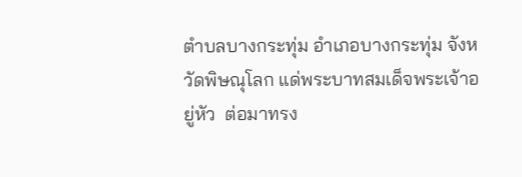ตำบลบางกระทุ่ม อำเภอบางกระทุ่ม จังหวัดพิษณุโลก แด่พระบาทสมเด็จพระเจ้าอยู่หัว  ต่อมาทรง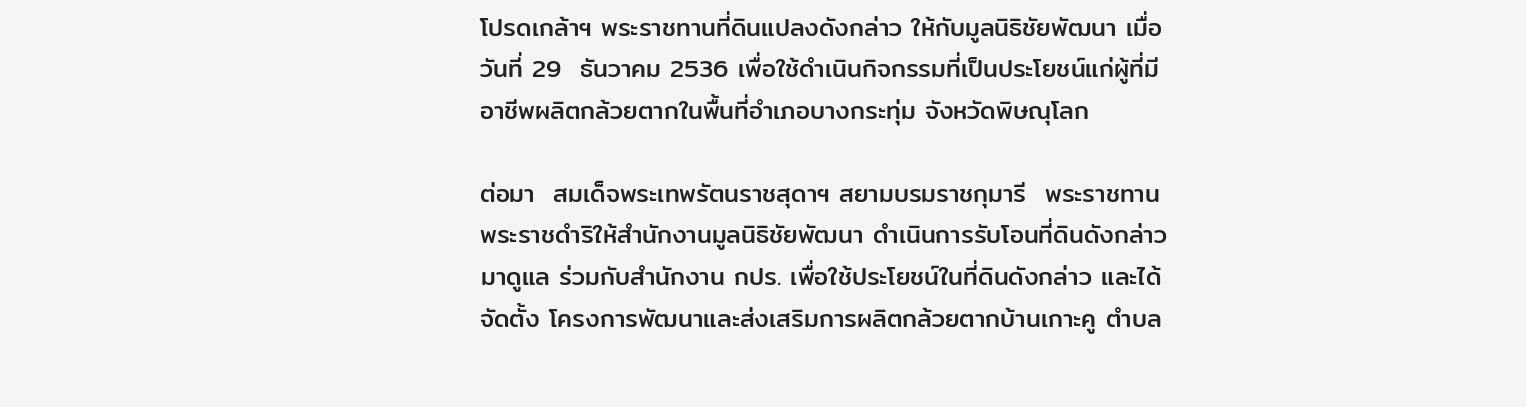โปรดเกล้าฯ พระราชทานที่ดินแปลงดังกล่าว ให้กับมูลนิธิชัยพัฒนา เมื่อวันที่ 29  ธันวาคม 2536 เพื่อใช้ดำเนินกิจกรรมที่เป็นประโยชน์แก่ผู้ที่มีอาชีพผลิตกล้วยตากในพื้นที่อำเภอบางกระทุ่ม จังหวัดพิษณุโลก

ต่อมา  สมเด็จพระเทพรัตนราชสุดาฯ สยามบรมราชกุมารี  พระราชทานพระราชดำริให้สำนักงานมูลนิธิชัยพัฒนา ดำเนินการรับโอนที่ดินดังกล่าวมาดูแล ร่วมกับสำนักงาน กปร. เพื่อใช้ประโยชน์ในที่ดินดังกล่าว และได้จัดตั้ง โครงการพัฒนาและส่งเสริมการผลิตกล้วยตากบ้านเกาะคู ตำบล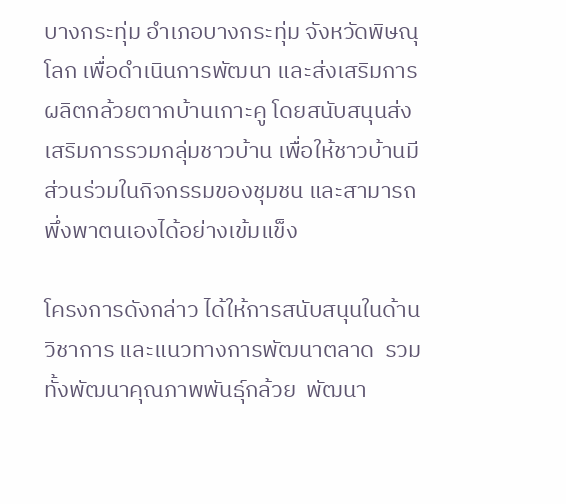บางกระทุ่ม อำเภอบางกระทุ่ม จังหวัดพิษณุโลก เพื่อดำเนินการพัฒนา และส่งเสริมการผลิตกล้วยตากบ้านเกาะคู โดยสนับสนุนส่งเสริมการรวมกลุ่มชาวบ้าน เพื่อให้ชาวบ้านมีส่วนร่วมในกิจกรรมของชุมชน และสามารถพึ่งพาตนเองได้อย่างเข้มแข็ง

โครงการดังกล่าว ได้ให้การสนับสนุนในด้านวิชาการ และแนวทางการพัฒนาตลาด  รวมทั้งพัฒนาคุณภาพพันธุ์กล้วย  พัฒนา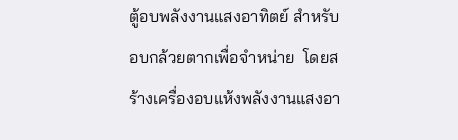ตู้อบพลังงานแสงอาทิตย์ สำหรับอบกล้วยตากเพื่อจำหน่าย  โดยสร้างเครื่องอบแห้งพลังงานแสงอา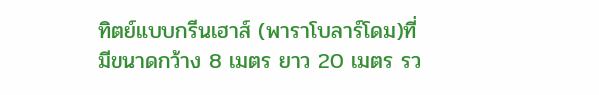ทิตย์แบบกรีนเฮาส์ (พาราโบลาร์โดม)ที่มีขนาดกว้าง 8 เมตร ยาว 20 เมตร รว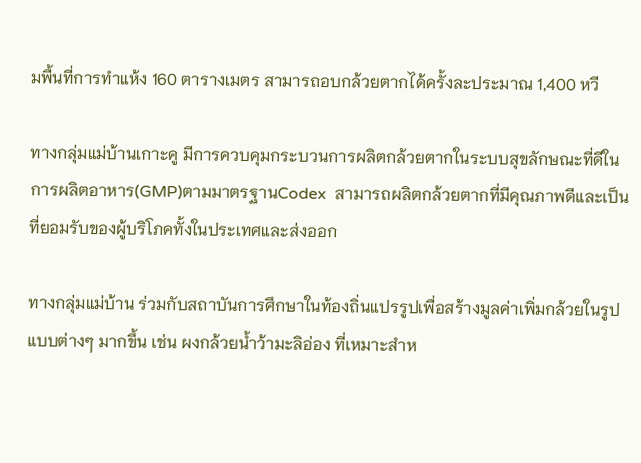มพื้นที่การทำแห้ง 160 ตารางเมตร สามารถอบกล้วยตากได้ครั้งละประมาณ 1,400 หวี

ทางกลุ่มแม่บ้านเกาะคู มีการควบคุมกระบวนการผลิตกล้วยตากในระบบสุขลักษณะที่ดีในการผลิตอาหาร(GMP)ตามมาตรฐานCodex  สามารถผลิตกล้วยตากที่มีคุณภาพดีและเป็นที่ยอมรับของผู้บริโภคทั้งในประเทศและส่งออก

ทางกลุ่มแม่บ้าน ร่วมกับสถาบันการศึกษาในท้องถิ่นแปรรูปเพื่อสร้างมูลค่าเพิ่มกล้วยในรูปแบบต่างๆ มากขึ้น เช่น ผงกล้วยน้ำว้ามะลิอ่อง ที่เหมาะสำห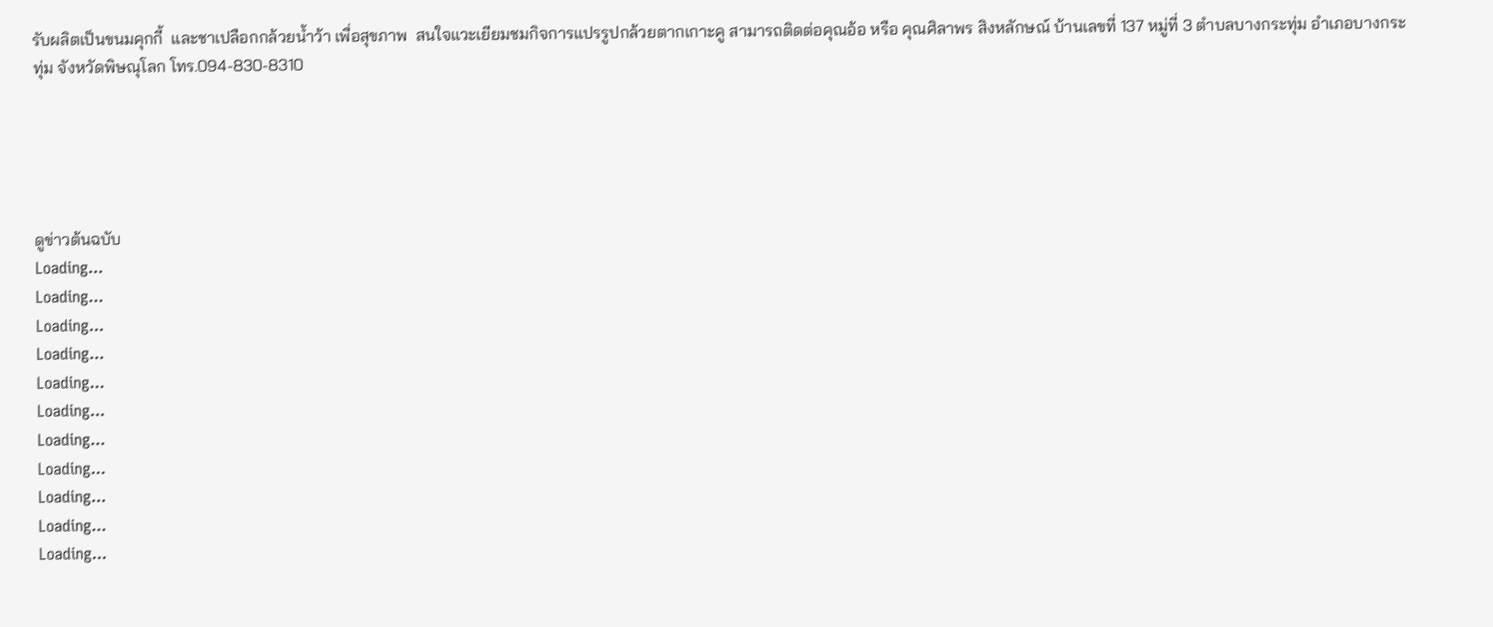รับผลิตเป็นขนมคุกกี้  และชาเปลือกกล้วยน้ำว้า เพื่อสุขภาพ  สนใจแวะเยียมชมกิจการแปรรูปกล้วยตากเกาะคู สามารถติดต่อคุณอ้อ หรือ คุณศิลาพร สิงหลักษณ์ บ้านเลขที่ 137 หมู่ที่ 3 ตำบลบางกระทุ่ม อำเภอบางกระทุ่ม จังหวัดพิษณุโลก โทร.094-830-8310





ดูข่าวต้นฉบับ
Loading...
Loading...
Loading...
Loading...
Loading...
Loading...
Loading...
Loading...
Loading...
Loading...
Loading...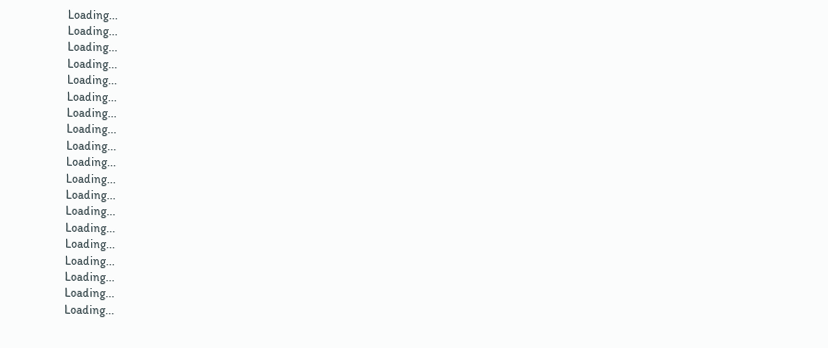Loading...
Loading...
Loading...
Loading...
Loading...
Loading...
Loading...
Loading...
Loading...
Loading...
Loading...
Loading...
Loading...
Loading...
Loading...
Loading...
Loading...
Loading...
Loading...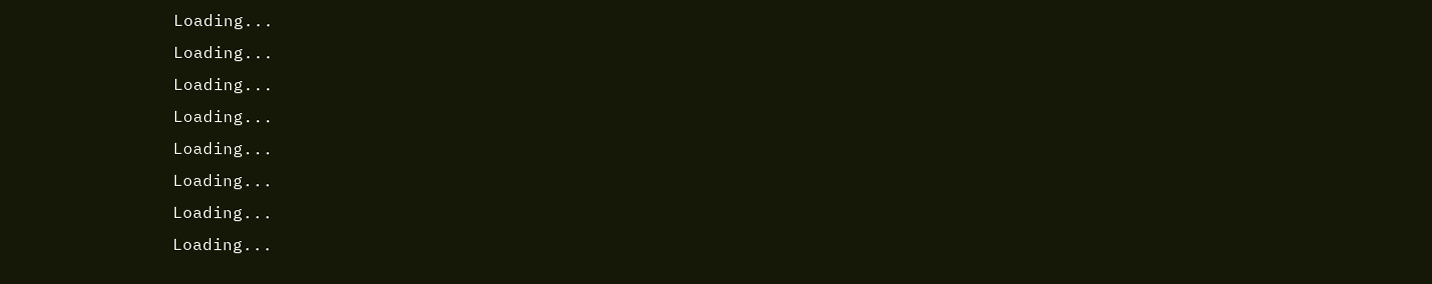Loading...
Loading...
Loading...
Loading...
Loading...
Loading...
Loading...
Loading...